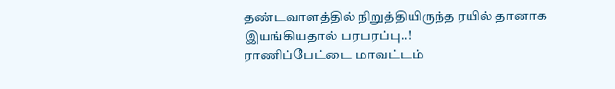தண்டவாளத்தில் நிறுத்தியிருந்த ரயில் தானாக இயங்கியதால் பரபரப்பு..!
ராணிப்பேட்டை மாவட்டம்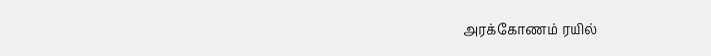அரக்கோணம் ரயில்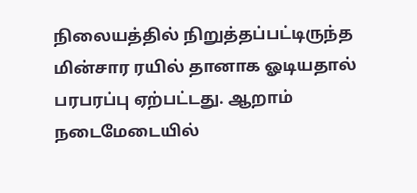நிலையத்தில் நிறுத்தப்பட்டிருந்த மின்சார ரயில் தானாக ஓடியதால் பரபரப்பு ஏற்பட்டது. ஆறாம் நடைமேடையில்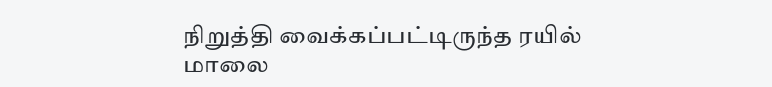நிறுத்தி வைக்கப்பட்டிருந்த ரயில் மாலை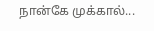நான்கே முக்கால்...